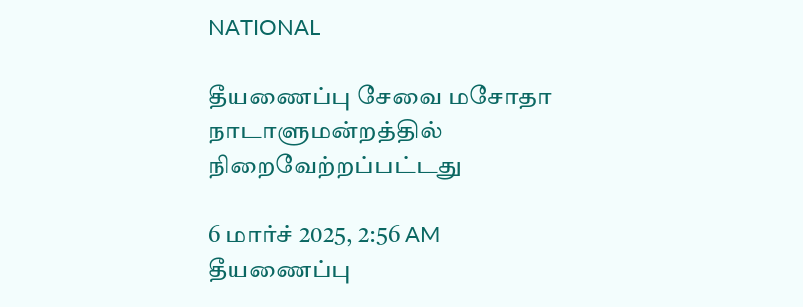NATIONAL

தீயணைப்பு சேவை மசோதா நாடாளுமன்றத்தில் நிறைவேற்றப்பட்டது

6 மார்ச் 2025, 2:56 AM
தீயணைப்பு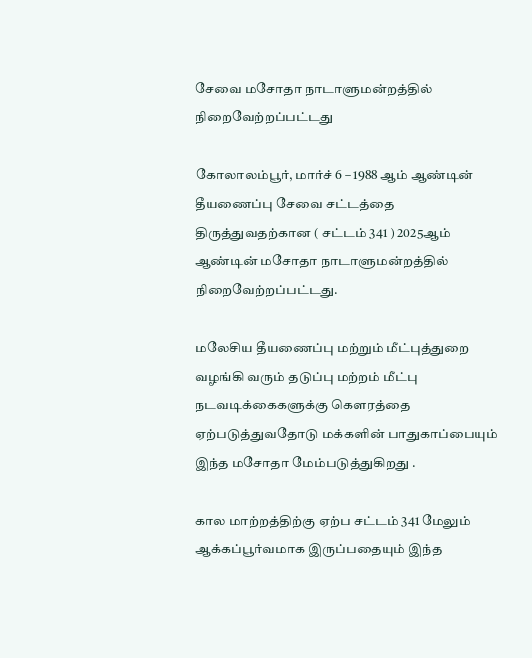சேவை மசோதா நாடாளுமன்றத்தில் நிறைவேற்றப்பட்டது

கோலாலம்பூர், மார்ச் 6 – 1988 ஆம் ஆண்டின் தீயணைப்பு சேவை சட்டத்தை திருத்துவதற்கான ( சட்டம் 341 ) 2025ஆம் ஆண்டின் மசோதா நாடாளுமன்றத்தில் நிறைவேற்றப்பட்டது.

மலேசிய தீயணைப்பு மற்றும் மீட்புத்துறை வழங்கி வரும் தடுப்பு மற்றம் மீட்பு நடவடிக்கைகளுக்கு கௌரத்தை ஏற்படுத்துவதோடு மக்களின் பாதுகாப்பையும் இந்த மசோதா மேம்படுத்துகிறது .

கால மாற்றத்திற்கு ஏற்ப சட்டம் 341 மேலும் ஆக்கப்பூர்வமாக இருப்பதையும் இந்த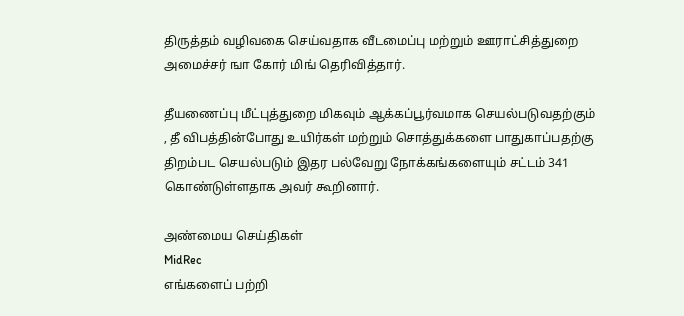திருத்தம் வழிவகை செய்வதாக வீடமைப்பு மற்றும் ஊராட்சித்துறை அமைச்சர் ஙா கோர் மிங் தெரிவித்தார்.

தீயணைப்பு மீட்புத்துறை மிகவும் ஆக்கப்பூர்வமாக செயல்படுவதற்கும் , தீ விபத்தின்போது உயிர்கள் மற்றும் சொத்துக்களை பாதுகாப்பதற்கு திறம்பட செயல்படும் இதர பல்வேறு நோக்கங்களையும் சட்டம் 341 கொண்டுள்ளதாக அவர் கூறினார்.

அண்மைய செய்திகள்
MidRec
எங்களைப் பற்றி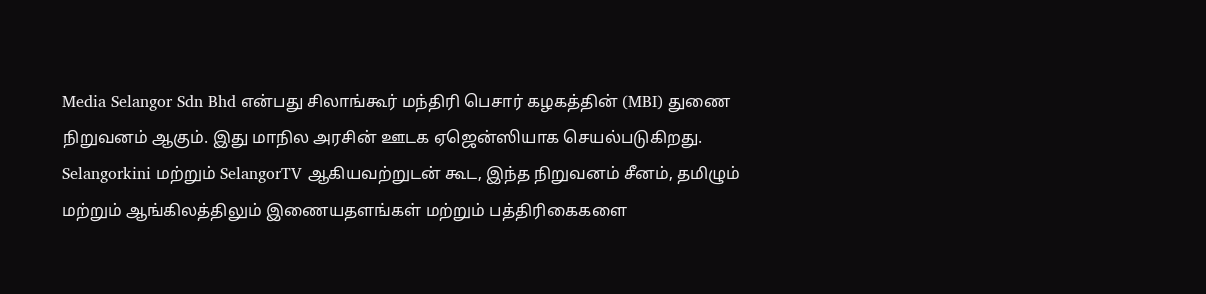Media Selangor Sdn Bhd என்பது சிலாங்கூர் மந்திரி பெசார் கழகத்தின் (MBI) துணை நிறுவனம் ஆகும். இது மாநில அரசின் ஊடக ஏஜென்ஸியாக செயல்படுகிறது. Selangorkini மற்றும் SelangorTV ஆகியவற்றுடன் கூட, இந்த நிறுவனம் சீனம், தமிழும் மற்றும் ஆங்கிலத்திலும் இணையதளங்கள் மற்றும் பத்திரிகைகளை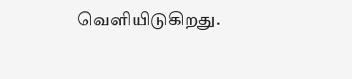வெளியிடுகிறது.